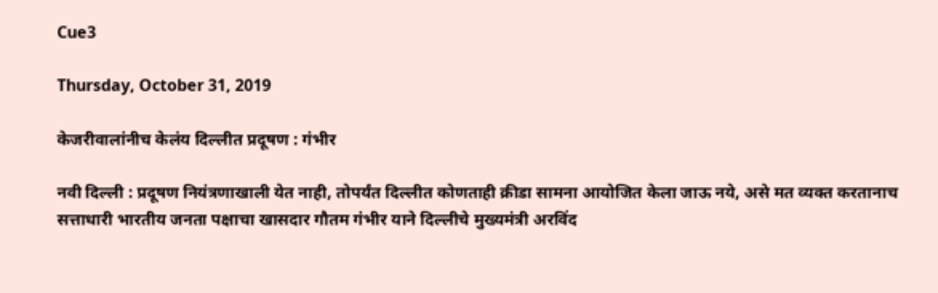Cue3

Thursday, October 31, 2019

केजरीवालांनीच केलंय दिल्लीत प्रदूषण : गंभीर

नवी दिल्ली : प्रदूषण नियंत्रणाखाली येत नाही, तोपर्यंत दिल्लीत कोणताही क्रीडा सामना आयोजित केला जाऊ नये, असे मत व्यक्त करतानाच सत्ताधारी भारतीय जनता पक्षाचा खासदार गौतम गंभीर याने दिल्लीचे मुख्यमंत्री अरविंद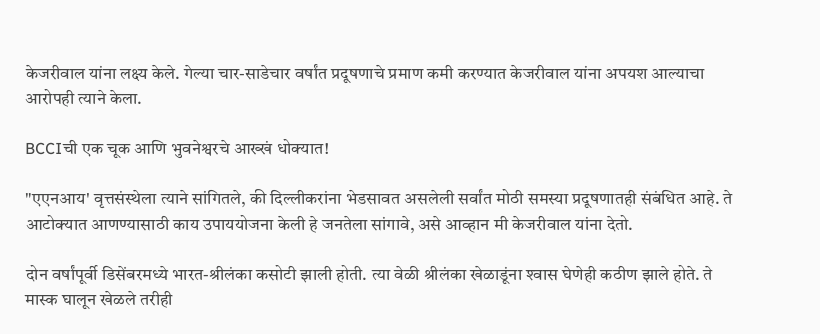केजरीवाल यांना लक्ष्य केले. गेल्या चार-साडेचार वर्षांत प्रदूषणाचे प्रमाण कमी करण्यात केजरीवाल यांना अपयश आल्याचा आरोपही त्याने केला.

BCCIची एक चूक आणि भुवनेश्वरचे आख्खं धोक्यात!

"एएनआय' वृत्तसंस्थेला त्याने सांगितले, की दिल्लीकरांना भेडसावत असलेली सर्वांत मोठी समस्या प्रदूषणातही संबंधित आहे. ते आटोक्‍यात आणण्यासाठी काय उपाययोजना केली हे जनतेला सांगावे, असे आव्हान मी केजरीवाल यांना देतो.

दोन वर्षांपूर्वी डिसेंबरमध्ये भारत-श्रीलंका कसोटी झाली होती. त्या वेळी श्रीलंका खेळाडूंना श्‍वास घेणेही कठीण झाले होते. ते मास्क घालून खेळले तरीही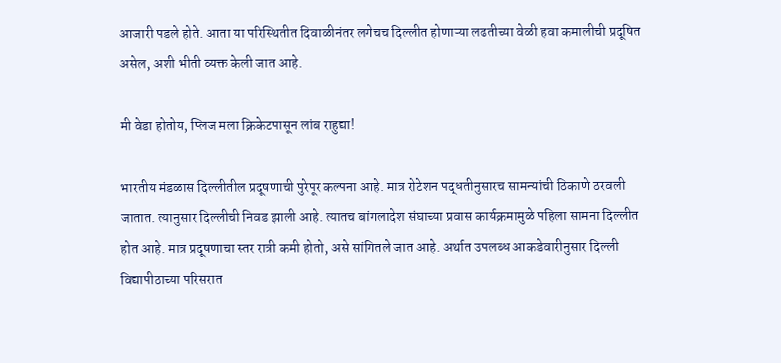आजारी पडले होते. आता या परिस्थितीत दिवाळीनंतर लगेचच दिल्लीत होणाऱ्या लढतीच्या वेळी हवा कमालीची प्रदूषित असेल, अशी भीती व्यक्त केली जात आहे.

मी वेडा होतोय, प्लिज मला क्रिकेटपासून लांब राहुद्या!

भारतीय मंडळास दिल्लीतील प्रदूषणाची पुरेपूर कल्पना आहे. मात्र रोटेशन पद्धतीनुसारच सामन्यांची ठिकाणे ठरवली जातात. त्यानुसार दिल्लीची निवड झाली आहे. त्यातच बांगलादेश संघाच्या प्रवास कार्यक्रमामुळे पहिला सामना दिल्लीत होत आहे. मात्र प्रदूषणाचा स्तर रात्री कमी होतो, असे सांगितले जात आहे. अर्थात उपलब्ध आकडेवारीनुसार दिल्ली विद्यापीठाच्या परिसरात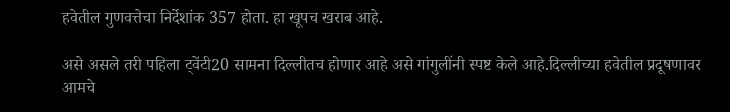हवेतील गुणवत्तेचा निर्देशांक 357 होता. हा खूपच खराब आहे.

असे असले तरी पहिला ट्वेंटी20 सामना दिल्लीतच होणार आहे असे गांगुलींनी स्पष्ट केले आहे.दिल्लीच्या हवेतील प्रदूषणावर आमचे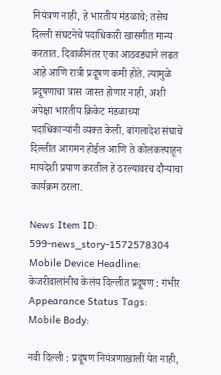नियंत्रण नाही, हे भारतीय मंडळाचे; तसेच दिल्ली संघटनेचे पदाधिकारी खासगीत मान्य करतात. दिवाळीनंतर एका आठवड्याने लढत आहे आणि रात्री प्रदूषण कमी होते. त्यामुळे प्रदूषणाचा त्रास जास्त होणार नाही, अशी अपेक्षा भारतीय क्रिकेट मंडळाच्या पदाधिकाऱ्यांनी व्यक्त केली. बांगलादेश संघाचे दिल्लीत आगमन होईल आणि ते कोलकत्त्याहून मायदेशी प्रयाण करतील हे ठरल्यावरच दौऱ्याचा कार्यक्रम ठरला.

News Item ID:
599-news_story-1572578304
Mobile Device Headline:
केजरीवालांनीच केलंय दिल्लीत प्रदूषण : गंभीर
Appearance Status Tags:
Mobile Body:

नवी दिल्ली : प्रदूषण नियंत्रणाखाली येत नाही,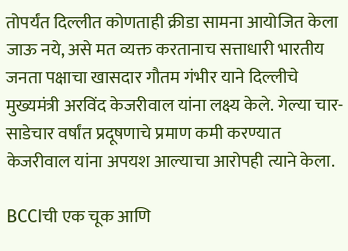तोपर्यंत दिल्लीत कोणताही क्रीडा सामना आयोजित केला जाऊ नये, असे मत व्यक्त करतानाच सत्ताधारी भारतीय जनता पक्षाचा खासदार गौतम गंभीर याने दिल्लीचे मुख्यमंत्री अरविंद केजरीवाल यांना लक्ष्य केले. गेल्या चार-साडेचार वर्षांत प्रदूषणाचे प्रमाण कमी करण्यात केजरीवाल यांना अपयश आल्याचा आरोपही त्याने केला.

BCCIची एक चूक आणि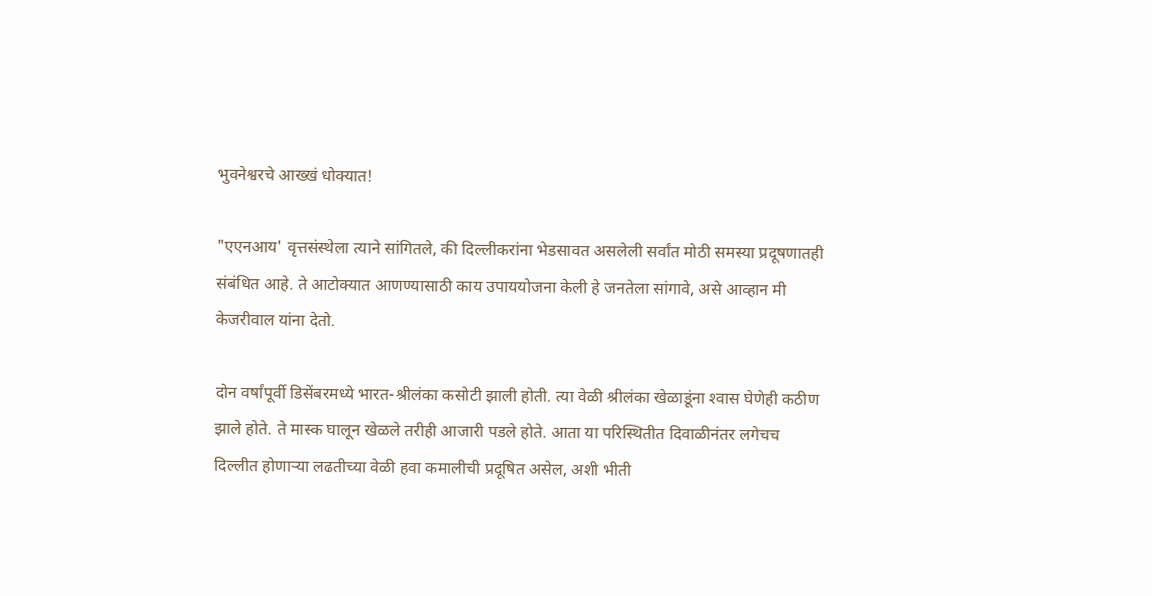भुवनेश्वरचे आख्खं धोक्यात!

"एएनआय' वृत्तसंस्थेला त्याने सांगितले, की दिल्लीकरांना भेडसावत असलेली सर्वांत मोठी समस्या प्रदूषणातही संबंधित आहे. ते आटोक्‍यात आणण्यासाठी काय उपाययोजना केली हे जनतेला सांगावे, असे आव्हान मी केजरीवाल यांना देतो.

दोन वर्षांपूर्वी डिसेंबरमध्ये भारत-श्रीलंका कसोटी झाली होती. त्या वेळी श्रीलंका खेळाडूंना श्‍वास घेणेही कठीण झाले होते. ते मास्क घालून खेळले तरीही आजारी पडले होते. आता या परिस्थितीत दिवाळीनंतर लगेचच दिल्लीत होणाऱ्या लढतीच्या वेळी हवा कमालीची प्रदूषित असेल, अशी भीती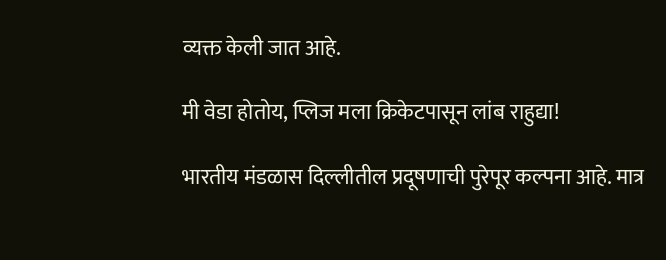व्यक्त केली जात आहे.

मी वेडा होतोय, प्लिज मला क्रिकेटपासून लांब राहुद्या!

भारतीय मंडळास दिल्लीतील प्रदूषणाची पुरेपूर कल्पना आहे. मात्र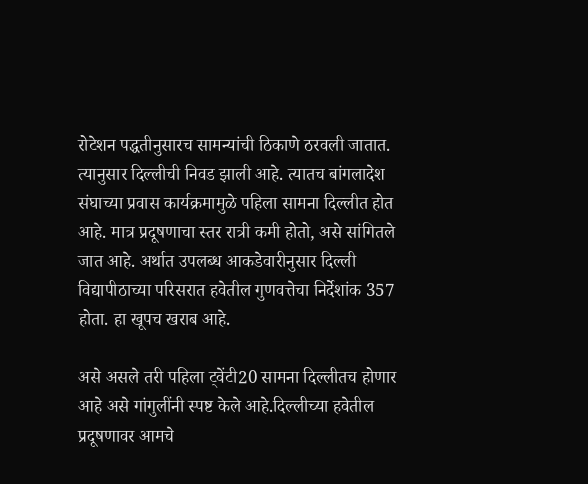रोटेशन पद्धतीनुसारच सामन्यांची ठिकाणे ठरवली जातात. त्यानुसार दिल्लीची निवड झाली आहे. त्यातच बांगलादेश संघाच्या प्रवास कार्यक्रमामुळे पहिला सामना दिल्लीत होत आहे. मात्र प्रदूषणाचा स्तर रात्री कमी होतो, असे सांगितले जात आहे. अर्थात उपलब्ध आकडेवारीनुसार दिल्ली विद्यापीठाच्या परिसरात हवेतील गुणवत्तेचा निर्देशांक 357 होता. हा खूपच खराब आहे.

असे असले तरी पहिला ट्वेंटी20 सामना दिल्लीतच होणार आहे असे गांगुलींनी स्पष्ट केले आहे.दिल्लीच्या हवेतील प्रदूषणावर आमचे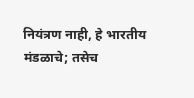नियंत्रण नाही, हे भारतीय मंडळाचे; तसेच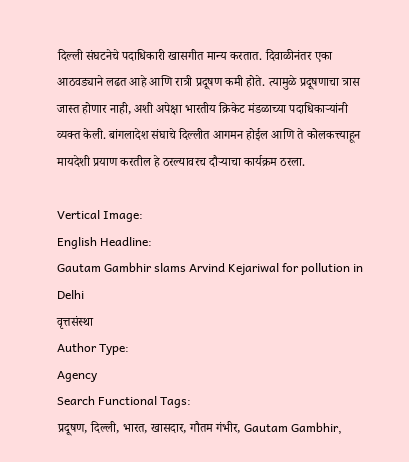दिल्ली संघटनेचे पदाधिकारी खासगीत मान्य करतात. दिवाळीनंतर एका आठवड्याने लढत आहे आणि रात्री प्रदूषण कमी होते. त्यामुळे प्रदूषणाचा त्रास जास्त होणार नाही, अशी अपेक्षा भारतीय क्रिकेट मंडळाच्या पदाधिकाऱ्यांनी व्यक्त केली. बांगलादेश संघाचे दिल्लीत आगमन होईल आणि ते कोलकत्त्याहून मायदेशी प्रयाण करतील हे ठरल्यावरच दौऱ्याचा कार्यक्रम ठरला.

Vertical Image:
English Headline:
Gautam Gambhir slams Arvind Kejariwal for pollution in Delhi
वृत्तसंस्था
Author Type:
Agency
Search Functional Tags:
प्रदूषण, दिल्ली, भारत, खासदार, गौतम गंभीर, Gautam Gambhir,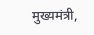मुख्यमंत्री,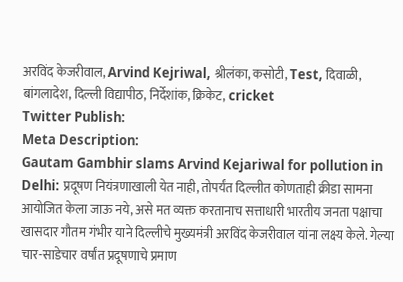अरविंद केजरीवाल, Arvind Kejriwal, श्रीलंका, कसोटी, Test, दिवाळी, बांगलादेश, दिल्ली विद्यापीठ, निर्देशांक, क्रिकेट, cricket
Twitter Publish:
Meta Description:
Gautam Gambhir slams Arvind Kejariwal for pollution in Delhi: प्रदूषण नियंत्रणाखाली येत नाही, तोपर्यंत दिल्लीत कोणताही क्रीडा सामना आयोजित केला जाऊ नये, असे मत व्यक्त करतानाच सत्ताधारी भारतीय जनता पक्षाचा खासदार गौतम गंभीर याने दिल्लीचे मुख्यमंत्री अरविंद केजरीवाल यांना लक्ष्य केले. गेल्या चार-साडेचार वर्षांत प्रदूषणाचे प्रमाण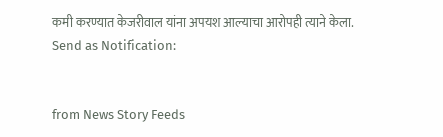कमी करण्यात केजरीवाल यांना अपयश आल्याचा आरोपही त्याने केला.
Send as Notification:


from News Story Feeds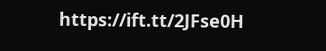https://ift.tt/2JFse0H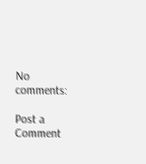No comments:

Post a Comment